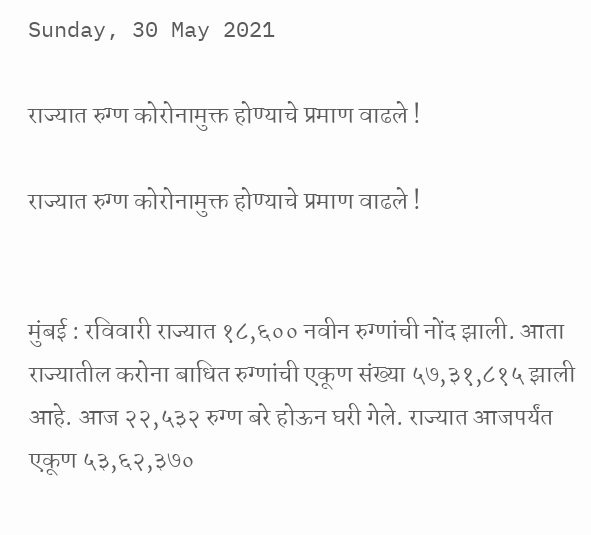Sunday, 30 May 2021

राज्यात रुग्ण कोरोनामुक्त होण्याचे प्रमाण वाढले !

राज्यात रुग्ण कोरोनामुक्त होण्याचे प्रमाण वाढले !


मुंबई : रविवारी राज्यात १८,६०० नवीन रुग्णांची नोंद झाली. आता राज्यातील करोना बाधित रुग्णांची एकूण संख्या ५७,३१,८१५ झाली आहे. आज २२,५३२ रुग्ण बरे होऊन घरी गेले. राज्यात आजपर्यंत एकूण ५३,६२,३७०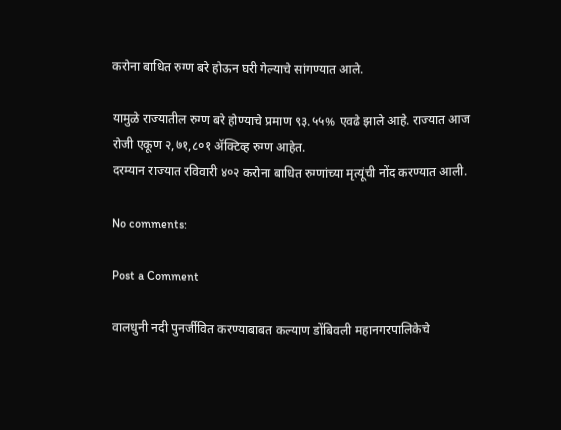करोना बाधित रुग्ण बरे होऊन घरी गेल्याचे सांगण्यात आले.

यामुळे राज्यातील रुग्ण बरे होण्याचे प्रमाण ९३.५५% एवढे झाले आहे. राज्यात आज रोजी एकूण २,७१,८०१ ॲक्टिव्ह रुग्ण आहेत.
दरम्यान राज्यात रविवारी ४०२ करोना बाधित रुग्णांच्या मृत्यूंची नोंद करण्यात आली.

No comments:

Post a Comment

वालधुनी नदी पुनर्जीवित करण्याबाबत कल्याण डोंबिवली महानगरपालिकेचे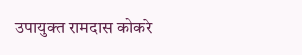उपायुक्त रामदास कोकरे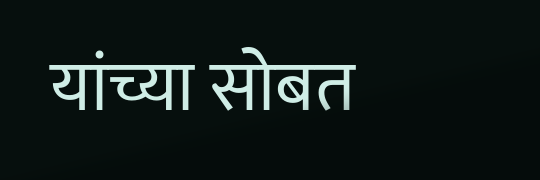यांच्या सोबत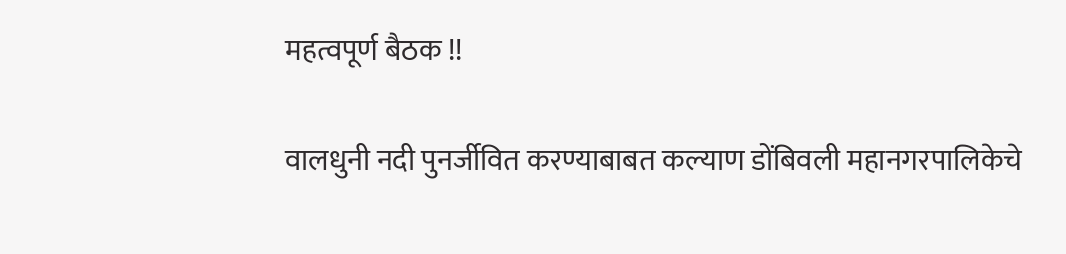महत्वपूर्ण बैठक !!

वालधुनी नदी पुनर्जीवित करण्याबाबत कल्याण डोंबिवली महानगरपालिकेचे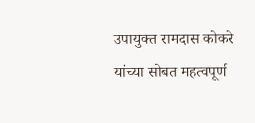उपायुक्त रामदास कोकरे यांच्या सोबत महत्वपूर्ण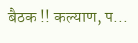बैठक !! कल्याण, प...